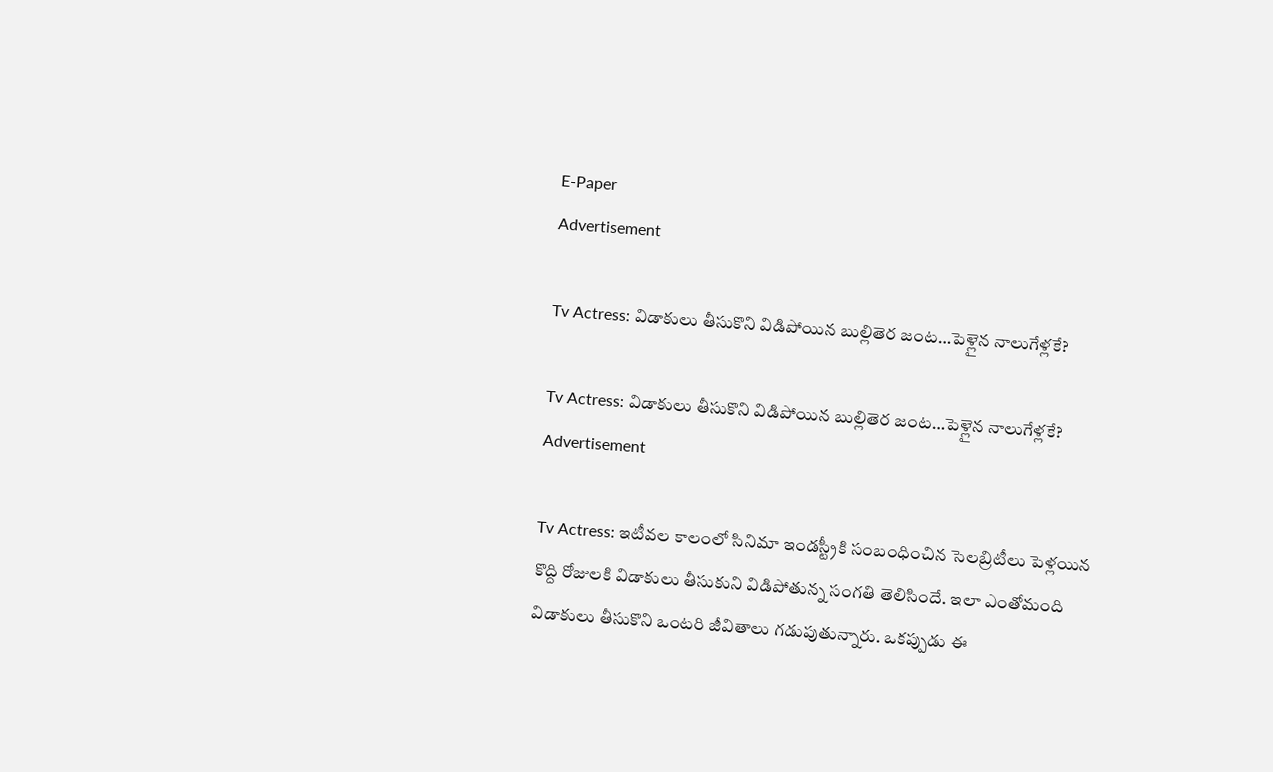E-Paper
Advertisement

Tv Actress: విడాకులు తీసుకొని విడిపోయిన బుల్లితెర జంట…పెళ్లైన నాలుగేళ్లకే?

Tv Actress: విడాకులు తీసుకొని విడిపోయిన బుల్లితెర జంట…పెళ్లైన నాలుగేళ్లకే?
Advertisement

Tv Actress: ఇటీవల కాలంలో సినిమా ఇండస్ట్రీకి సంబంధించిన సెలబ్రిటీలు పెళ్లయిన కొద్ది రోజులకి విడాకులు తీసుకుని విడిపోతున్న సంగతి తెలిసిందే. ఇలా ఎంతోమంది విడాకులు తీసుకొని ఒంటరి జీవితాలు గడుపుతున్నారు. ఒకప్పుడు ఈ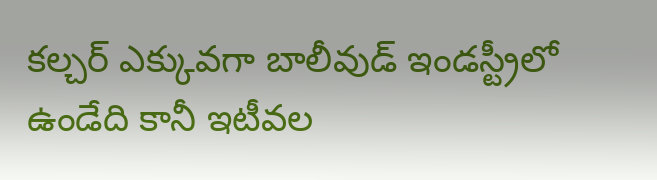కల్చర్ ఎక్కువగా బాలీవుడ్ ఇండస్ట్రీలో ఉండేది కానీ ఇటీవల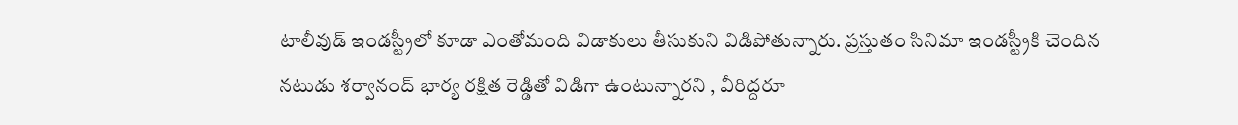టాలీవుడ్ ఇండస్ట్రీలో కూడా ఎంతోమంది విడాకులు తీసుకుని విడిపోతున్నారు. ప్రస్తుతం సినిమా ఇండస్ట్రీకి చెందిన నటుడు శర్వానంద్ భార్య రక్షిత రెడ్డితో విడిగా ఉంటున్నారని , వీరిద్దరూ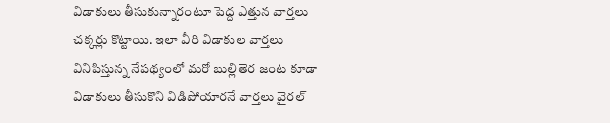విడాకులు తీసుకున్నారంటూ పెద్ద ఎత్తున వార్తలు చక్కర్లు కొట్టాయి. ఇలా వీరి విడాకుల వార్తలు వినిపిస్తున్న నేపథ్యంలో మరో బుల్లితెర జంట కూడా విడాకులు తీసుకొని విడిపోయారనే వార్తలు వైరల్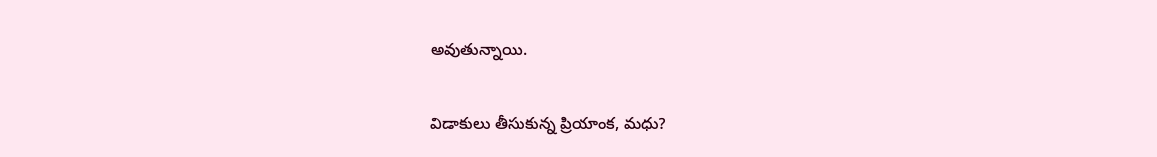అవుతున్నాయి.

విడాకులు తీసుకున్న ప్రియాంక, మధు?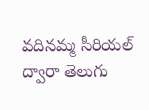వదినమ్మ సీరియల్ ద్వారా తెలుగు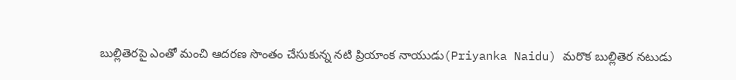బుల్లితెరపై ఎంతో మంచి ఆదరణ సొంతం చేసుకున్న నటి ప్రియాంక నాయుడు(Priyanka Naidu) మరొక బుల్లితెర నటుడు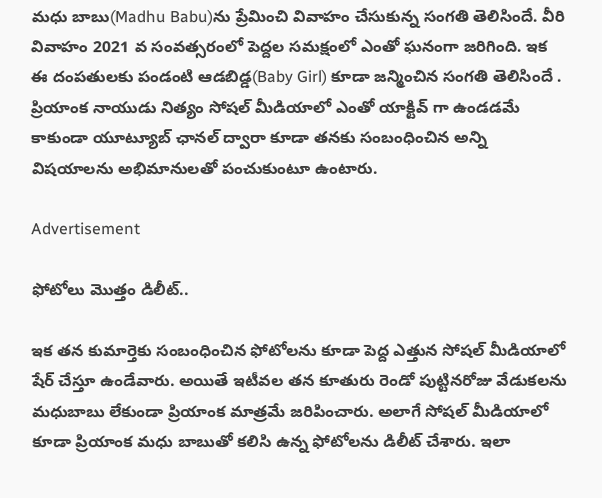మధు బాబు(Madhu Babu)ను ప్రేమించి వివాహం చేసుకున్న సంగతి తెలిసిందే. వీరి వివాహం 2021 వ సంవత్సరంలో పెద్దల సమక్షంలో ఎంతో ఘనంగా జరిగింది. ఇక ఈ దంపతులకు పండంటి ఆడబిడ్డ(Baby Girl) కూడా జన్మించిన సంగతి తెలిసిందే . ప్రియాంక నాయుడు నిత్యం సోషల్ మీడియాలో ఎంతో యాక్టివ్ గా ఉండడమే కాకుండా యూట్యూబ్ ఛానల్ ద్వారా కూడా తనకు సంబంధించిన అన్ని విషయాలను అభిమానులతో పంచుకుంటూ ఉంటారు.

Advertisement

ఫోటోలు మొత్తం డిలీట్..

ఇక తన కుమార్తెకు సంబంధించిన ఫోటోలను కూడా పెద్ద ఎత్తున సోషల్ మీడియాలో షేర్ చేస్తూ ఉండేవారు. అయితే ఇటీవల తన కూతురు రెండో పుట్టినరోజు వేడుకలను మధుబాబు లేకుండా ప్రియాంక మాత్రమే జరిపించారు. అలాగే సోషల్ మీడియాలో కూడా ప్రియాంక మధు బాబుతో కలిసి ఉన్న ఫోటోలను డిలీట్ చేశారు. ఇలా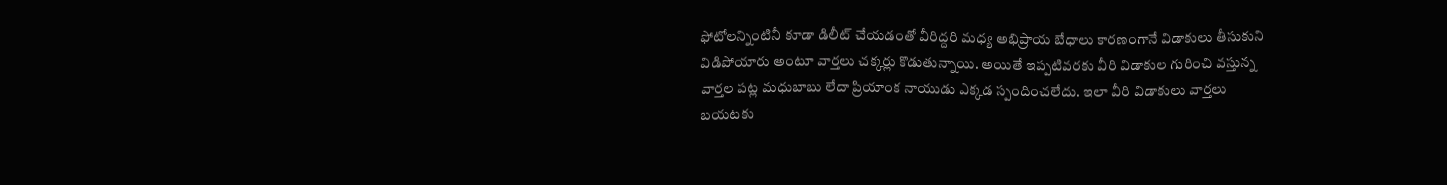ఫోటోలన్నింటినీ కూడా డిలీట్ చేయడంతో వీరిద్దరి మధ్య అభిప్రాయ బేధాలు కారణంగానే విడాకులు తీసుకుని విడిపోయారు అంటూ వార్తలు చక్కర్లు కొడుతున్నాయి. అయితే ఇప్పటివరకు వీరి విడాకుల గురించి వస్తున్న వార్తల పట్ల మధుబాబు లేదా ప్రియాంక నాయుడు ఎక్కడ స్పందించలేదు. ఇలా వీరి విడాకులు వార్తలు బయటకు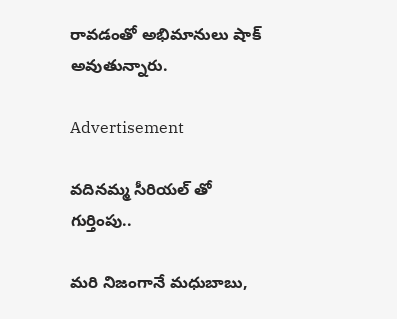రావడంతో అభిమానులు షాక్ అవుతున్నారు.

Advertisement

వదినమ్మ సీరియల్ తో గుర్తింపు..

మరి నిజంగానే మధుబాబు,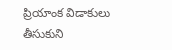ప్రియాంక విడాకులు తీసుకుని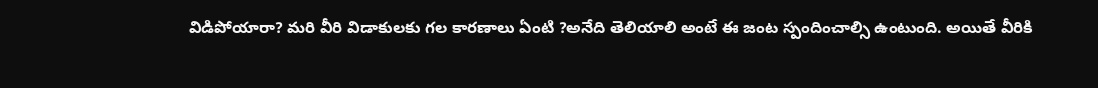విడిపోయారా? మరి వీరి విడాకులకు గల కారణాలు ఏంటి ?అనేది తెలియాలి అంటే ఈ జంట స్పందించాల్సి ఉంటుంది. అయితే వీరికి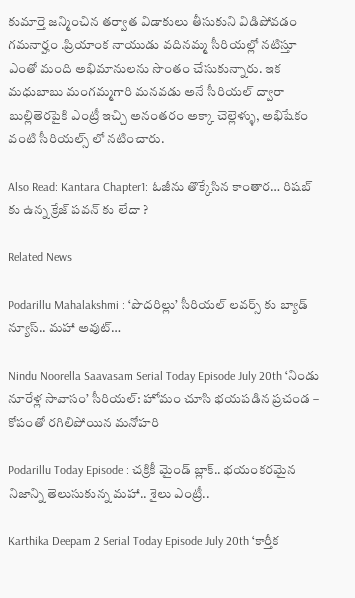కుమార్తె జన్మించిన తర్వాత విడాకులు తీసుకుని విడిపోవడం గమనార్హం .ప్రియాంక నాయుడు వదినమ్మ సీరియల్లో నటిస్తూ ఎంతో మంది అభిమానులను సొంతం చేసుకున్నారు. ఇక మధుబాబు మంగమ్మగారి మనవడు అనే సీరియల్ ద్వారా బుల్లితెరపైకి ఎంట్రీ ఇచ్చి అనంతరం అక్కా చెల్లెళ్ళు, అభిషేకం వంటి సీరియల్స్ లో నటించారు.

Also Read: Kantara Chapter1: ఓజీను తొక్కేసిన కాంతార… రిషబ్ కు ఉన్న క్రేజ్ పవన్ కు లేదా ?

Related News

Podarillu Mahalakshmi : ‘పొదరిల్లు’ సీరియల్ లవర్స్ కు బ్యాడ్ న్యూస్.. మహా అవుట్…

Nindu Noorella Saavasam Serial Today Episode July 20th ‘నిండు నూరేళ్ల సావాసం’ సీరియల్‌: హోమం చూసి భయపడిన ప్రచండ – కోపంతో రగిలిపోయిన మనోహరి

Podarillu Today Episode : చక్రికీ మైండ్ బ్లాక్.. భయంకరమైన నిజాన్ని తెలుసుకున్న మహా.. శైలు ఎంట్రీ..

Karthika Deepam 2 Serial Today Episode July 20th ‘కార్తీక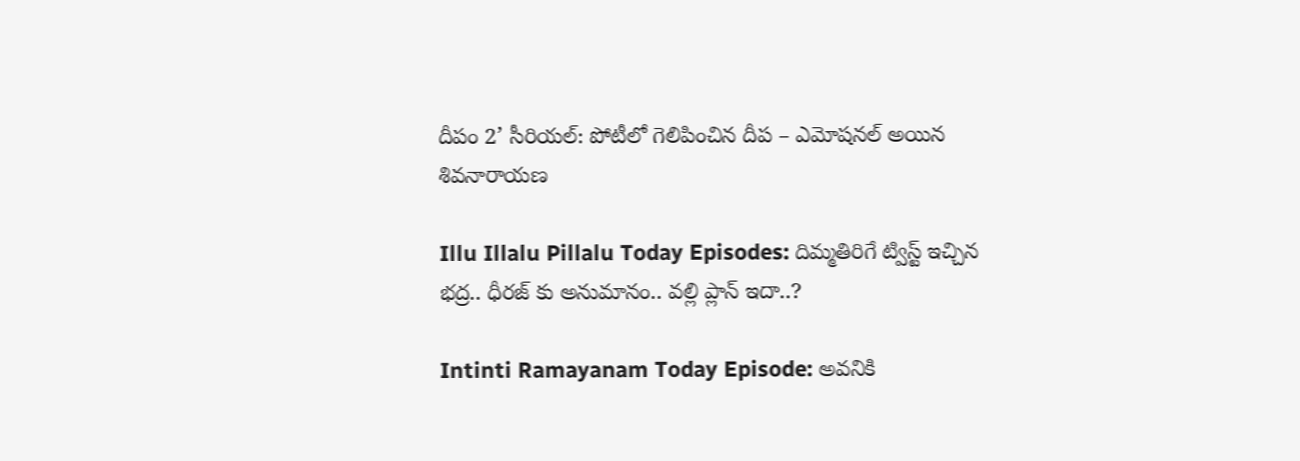దీపం 2’ సీరియల్‌: పోటీలో గెలిపించిన దీప – ఎమోషనల్ అయిన శివనారాయణ

Illu Illalu Pillalu Today Episodes: దిమ్మతిరిగే ట్విస్ట్ ఇచ్చిన భద్ర.. ధీరజ్ కు అనుమానం.. వల్లి ప్లాన్ ఇదా..?

Intinti Ramayanam Today Episode: అవనికి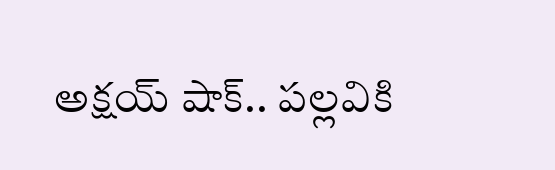అక్షయ్ షాక్.. పల్లవికి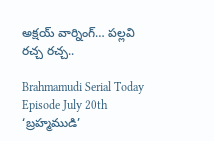అక్షయ్ వార్నింగ్… పల్లవి రచ్చ రచ్చ..

Brahmamudi Serial Today Episode July 20th ‘బ్రహ్మముడి’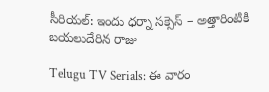సీరియల్‌: ఇందు ధర్నా సక్సెస్‌ – అత్తారింటికి బయలుదేరిన రాజు

Telugu TV Serials: ఈ వారం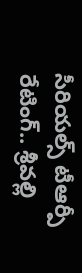సీరియల్స్ టీఆర్పీ రేటింగ్.. శ్రీవల్లి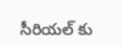సీరియల్ కు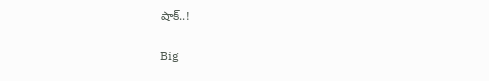షాక్..!

Big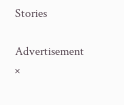Stories

Advertisement
×